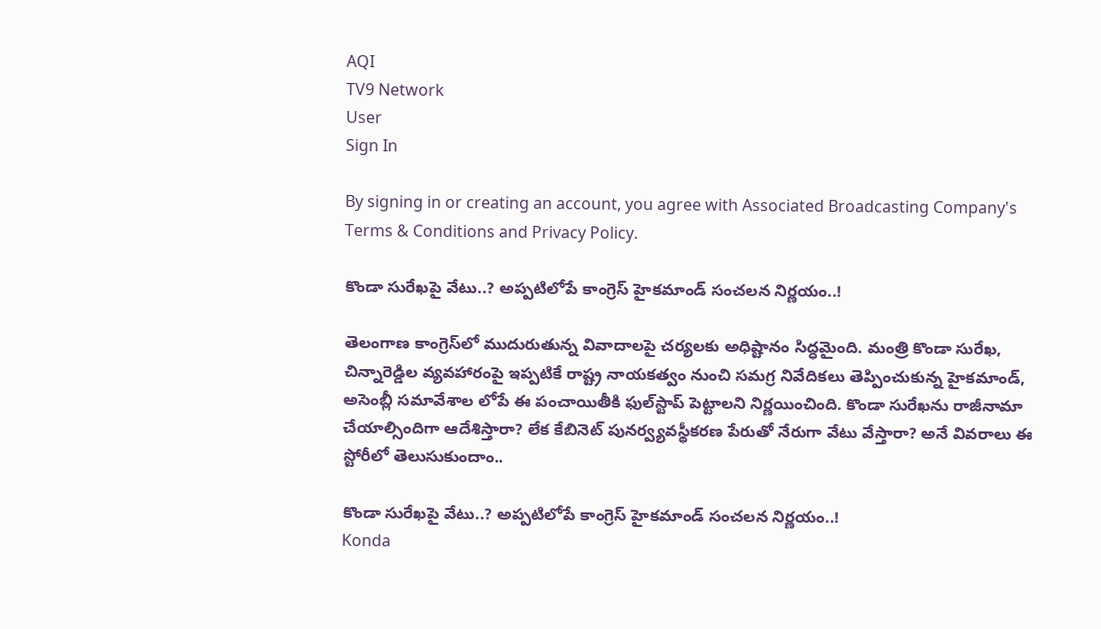AQI
TV9 Network
User
Sign In

By signing in or creating an account, you agree with Associated Broadcasting Company's Terms & Conditions and Privacy Policy.

కొండా సురేఖపై వేటు..? అప్పటిలోపే కాంగ్రెస్ హైకమాండ్ సంచలన నిర్ణయం..!

తెలంగాణ కాంగ్రెస్‌లో ముదురుతున్న వివాదాలపై చర్యలకు అధిష్టానం సిద్ధమైంది. మంత్రి కొండా సురేఖ, చిన్నారెడ్డిల వ్యవహారంపై ఇప్పటికే రాష్ట్ర నాయకత్వం నుంచి సమగ్ర నివేదికలు తెప్పించుకున్న హైకమాండ్, అసెంబ్లీ సమావేశాల లోపే ఈ పంచాయితీకి ఫుల్‌స్టాప్ పెట్టాలని నిర్ణయించింది. కొండా సురేఖను రాజీనామా చేయాల్సిందిగా ఆదేశిస్తారా? లేక కేబినెట్ పునర్వ్యవస్థీకరణ పేరుతో నేరుగా వేటు వేస్తారా? అనే వివరాలు ఈ స్టోరీలో తెలుసుకుందాం..

కొండా సురేఖపై వేటు..? అప్పటిలోపే కాంగ్రెస్ హైకమాండ్ సంచలన నిర్ణయం..!
Konda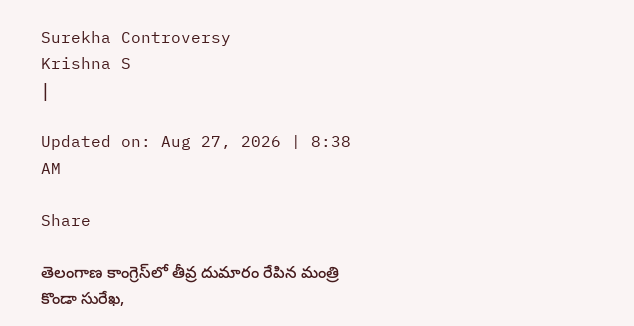Surekha Controversy
Krishna S
|

Updated on: Aug 27, 2026 | 8:38 AM

Share

తెలంగాణ కాంగ్రెస్‌లో తీవ్ర దుమారం రేపిన మంత్రి కొండా సురేఖ,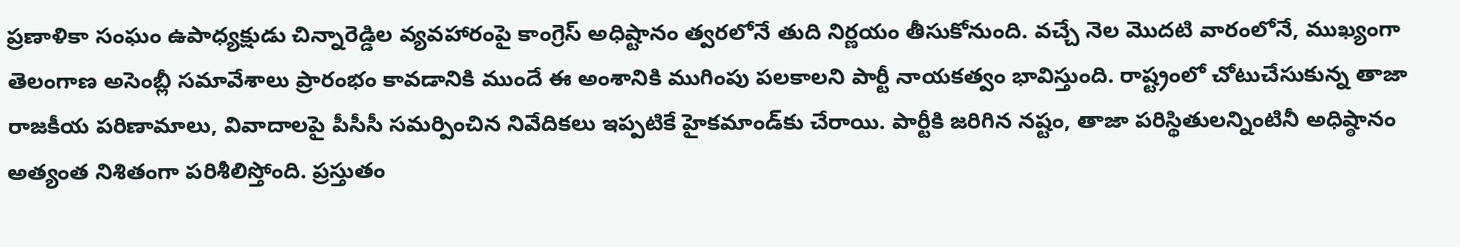ప్రణాళికా సంఘం ఉపాధ్యక్షుడు చిన్నారెడ్డిల వ్యవహారంపై కాంగ్రెస్ అధిష్టానం త్వరలోనే తుది నిర్ణయం తీసుకోనుంది. వచ్చే నెల మొదటి వారంలోనే, ముఖ్యంగా తెలంగాణ అసెంబ్లీ సమావేశాలు ప్రారంభం కావడానికి ముందే ఈ అంశానికి ముగింపు పలకాలని పార్టీ నాయకత్వం భావిస్తుంది. రాష్ట్రంలో చోటుచేసుకున్న తాజా రాజకీయ పరిణామాలు, వివాదాలపై పీసీసీ సమర్పించిన నివేదికలు ఇప్పటికే హైకమాండ్‌కు చేరాయి. పార్టీకి జరిగిన నష్టం, తాజా పరిస్థితులన్నింటినీ అధిష్ఠానం అత్యంత నిశితంగా పరిశీలిస్తోంది. ప్రస్తుతం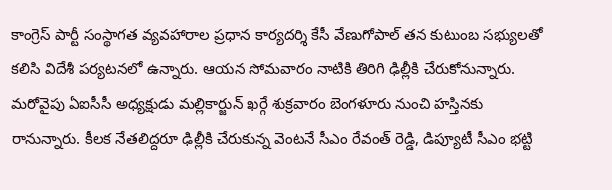కాంగ్రెస్ పార్టీ సంస్థాగత వ్యవహారాల ప్రధాన కార్యదర్శి కేసీ వేణుగోపాల్ తన కుటుంబ సభ్యులతో కలిసి విదేశీ పర్యటనలో ఉన్నారు. ఆయన సోమవారం నాటికి తిరిగి ఢిల్లీకి చేరుకోనున్నారు. మరోవైపు ఏఐసీసీ అధ్యక్షుడు మల్లికార్జున్ ఖర్గే శుక్రవారం బెంగళూరు నుంచి హస్తినకు రానున్నారు. కీలక నేతలిద్దరూ ఢిల్లీకి చేరుకున్న వెంటనే సీఎం రేవంత్ రెడ్డి, డిప్యూటీ సీఎం భట్టి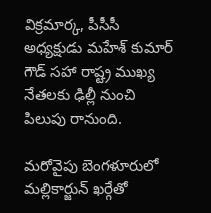విక్రమార్క, పీసీసీ అధ్యక్షుడు మహేశ్ కుమార్ గౌడ్ సహా రాష్ట్ర ముఖ్య నేతలకు ఢిల్లీ నుంచి పిలుపు రానుంది.

మరోవైపు బెంగళూరులో మల్లికార్జున్ ఖర్గేతో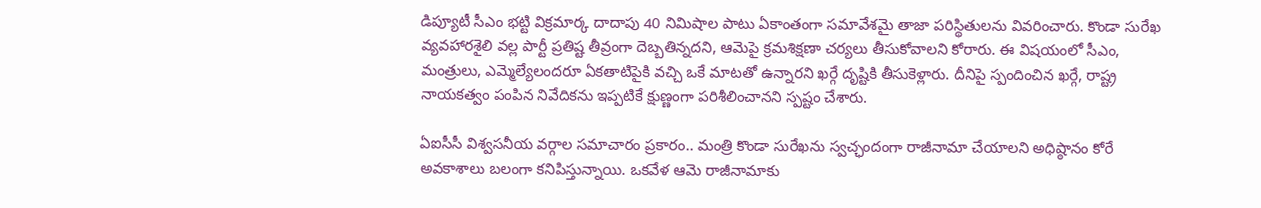డిప్యూటీ సీఎం భట్టి విక్రమార్క దాదాపు 40 నిమిషాల పాటు ఏకాంతంగా సమావేశమై తాజా పరిస్థితులను వివరించారు. కొండా సురేఖ వ్యవహారశైలి వల్ల పార్టీ ప్రతిష్ట తీవ్రంగా దెబ్బతిన్నదని, ఆమెపై క్రమశిక్షణా చర్యలు తీసుకోవాలని కోరారు. ఈ విషయంలో సీఎం, మంత్రులు, ఎమ్మెల్యేలందరూ ఏకతాటిపైకి వచ్చి ఒకే మాటతో ఉన్నారని ఖర్గే దృష్టికి తీసుకెళ్లారు. దీనిపై స్పందించిన ఖర్గే, రాష్ట్ర నాయకత్వం పంపిన నివేదికను ఇప్పటికే క్షుణ్ణంగా పరిశీలించానని స్పష్టం చేశారు.

ఏఐసీసీ విశ్వసనీయ వర్గాల సమాచారం ప్రకారం.. మంత్రి కొండా సురేఖను స్వచ్ఛందంగా రాజీనామా చేయాలని అధిష్ఠానం కోరే అవకాశాలు బలంగా కనిపిస్తున్నాయి. ఒకవేళ ఆమె రాజీనామాకు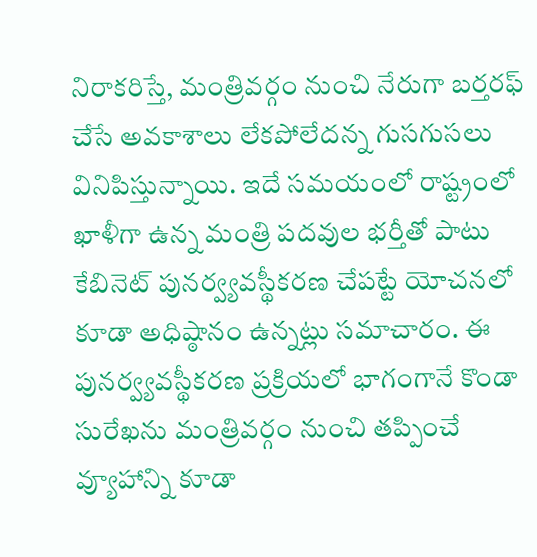నిరాకరిస్తే, మంత్రివర్గం నుంచి నేరుగా బర్తరఫ్ చేసే అవకాశాలు లేకపోలేదన్న గుసగుసలు వినిపిస్తున్నాయి. ఇదే సమయంలో రాష్ట్రంలో ఖాళీగా ఉన్న మంత్రి పదవుల భర్తీతో పాటు కేబినెట్ పునర్వ్యవస్థీకరణ చేపట్టే యోచనలో కూడా అధిష్ఠానం ఉన్నట్లు సమాచారం. ఈ పునర్వ్యవస్థీకరణ ప్రక్రియలో భాగంగానే కొండా సురేఖను మంత్రివర్గం నుంచి తప్పించే వ్యూహాన్ని కూడా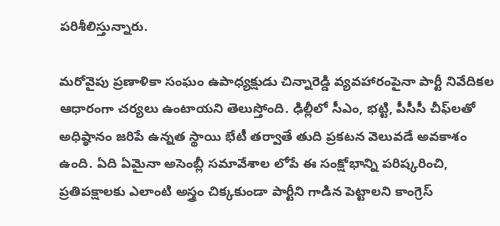పరిశీలిస్తున్నారు.

మరోవైపు ప్రణాళికా సంఘం ఉపాధ్యక్షుడు చిన్నారెడ్డి వ్యవహారంపైనా పార్టీ నివేదికల ఆధారంగా చర్యలు ఉంటాయని తెలుస్తోంది. ఢిల్లీలో సీఎం, భట్టి, పీసీసీ చీఫ్‌లతో అధిష్ఠానం జరిపే ఉన్నత స్థాయి భేటీ తర్వాతే తుది ప్రకటన వెలువడే అవకాశం ఉంది. ఏది ఏమైనా అసెంబ్లీ సమావేశాల లోపే ఈ సంక్షోభాన్ని పరిష్కరించి, ప్రతిపక్షాలకు ఎలాంటి అస్త్రం చిక్కకుండా పార్టీని గాడిన పెట్టాలని కాంగ్రెస్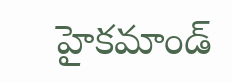హైకమాండ్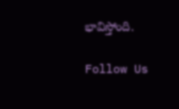భావిస్తోంది.

Follow Us